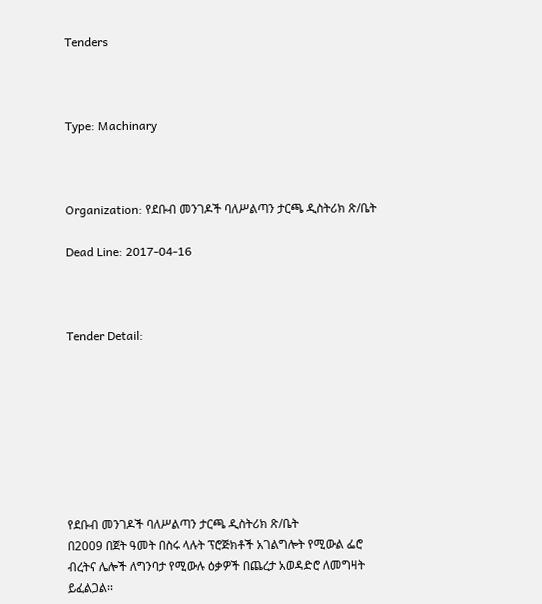Tenders



Type: Machinary



Organization: የደቡብ መንገዶች ባለሥልጣን ታርጫ ዲስትሪክ ጽ/ቤት

Dead Line: 2017-04-16



Tender Detail:








የደቡብ መንገዶች ባለሥልጣን ታርጫ ዲስትሪክ ጽ/ቤት
በ2009 በጀት ዓመት በስሩ ላሉት ፕሮጅክቶች አገልግሎት የሚውል ፌሮ ብረትና ሌሎች ለግንባታ የሚውሉ ዕቃዎች በጨረታ አወዳድሮ ለመግዛት ይፈልጋል፡፡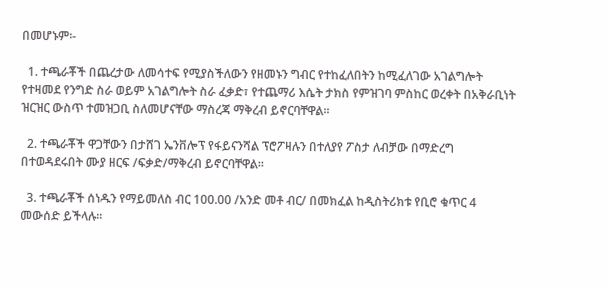በመሆኑም፡-

  1. ተጫራቾች በጨረታው ለመሳተፍ የሚያስችለውን የዘመኑን ግብር የተከፈለበትን ከሚፈለገው አገልግሎት የተዛመደ የንግድ ስራ ወይም አገልግሎት ስራ ፈቃድ፣ የተጨማሪ እሴት ታክስ የምዝገባ ምስከር ወረቀት በአቅራቢነት ዝርዝር ውስጥ ተመዝጋቢ ስለመሆናቸው ማስረጃ ማቅረብ ይኖርባቸዋል፡፡

  2. ተጫራቾች ዋጋቸውን በታሸገ ኤንቨሎፕ የፋይናንሻል ፕሮፖዛሉን በተለያየ ፖስታ ለብቻው በማድረግ በተወዳደሩበት ሙያ ዘርፍ /ፍቃድ/ማቅረብ ይኖርባቸዋል፡፡

  3. ተጫራቾች ሰነዱን የማይመለስ ብር 100.00 /አንድ መቶ ብር/ በመክፈል ከዲስትሪክቱ የቢሮ ቁጥር 4  መውሰድ ይችላሉ፡፡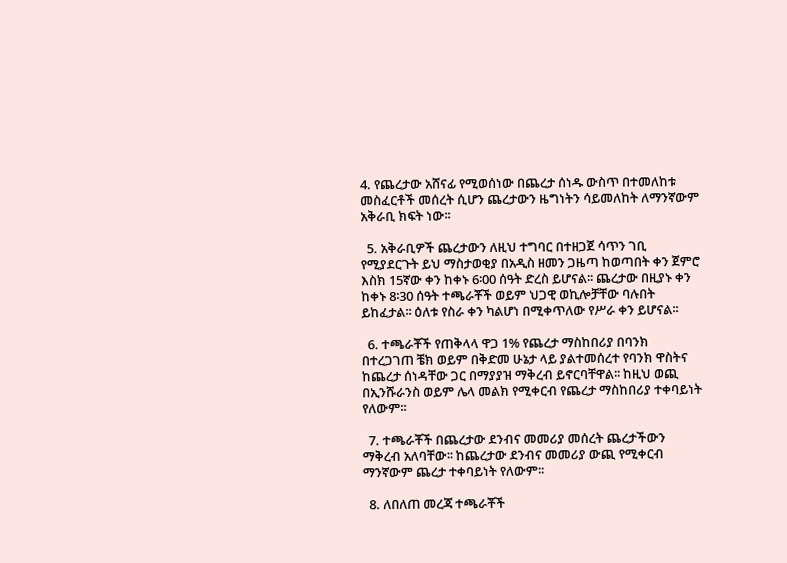4. የጨረታው አሸናፊ የሚወሰነው በጨረታ ሰነዱ ውስጥ በተመለከቱ መስፈርቶች መሰረት ሲሆን ጨረታውን ዜግነትን ሳይመለከት ለማንኛውም አቅራቢ ክፍት ነው፡፡

  5. አቅራቢዎች ጨረታውን ለዚህ ተግባር በተዘጋጀ ሳጥን ገቢ የሚያደርጉት ይህ ማስታወቂያ በአዲስ ዘመን ጋዜጣ ከወጣበት ቀን ጀምሮ እስክ 15ኛው ቀን ከቀኑ 6፡00 ሰዓት ድረስ ይሆናል፡፡ ጨረታው በዚያኑ ቀን ከቀኑ 8፡30 ሰዓት ተጫራቾች ወይም ህጋዊ ወኪሎቻቸው ባሉበት ይከፈታል፡፡ ዕለቱ የስራ ቀን ካልሆነ በሚቀጥለው የሥራ ቀን ይሆናል፡፡

  6. ተጫራቾች የጠቅላላ ዋጋ 1% የጨረታ ማስከበሪያ በባንክ በተረጋገጠ ቼክ ወይም በቅድመ ሁኔታ ላይ ያልተመሰረተ የባንክ ዋስትና ከጨረታ ሰነዳቸው ጋር በማያያዝ ማቅረብ ይኖርባቸዋል፡፡ ከዚህ ወጪ በኢንሹራንስ ወይም ሌላ መልክ የሚቀርብ የጨረታ ማስከበሪያ ተቀባይነት የለውም፡፡

  7. ተጫራቾች በጨረታው ደንብና መመሪያ መሰረት ጨረታችውን ማቅረብ አለባቸው፡፡ ከጨረታው ደንብና መመሪያ ውጪ የሚቀርብ ማንኛውም ጨረታ ተቀባይነት የለውም፡፡

  8. ለበለጠ መረጃ ተጫራቾች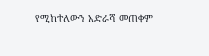የሚከተለውን አድራሻ መጠቀም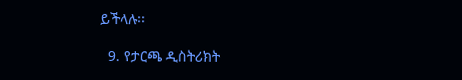ይችላሉ፡፡

  9. የታርጫ ዲስትሪክት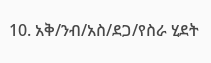10. አቅ/ንብ/አስ/ደጋ/የስራ ሂደት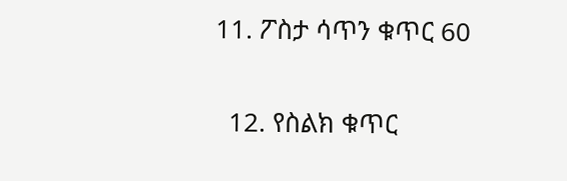11. ፖስታ ሳጥን ቁጥር 60

  12. የስልክ ቁጥር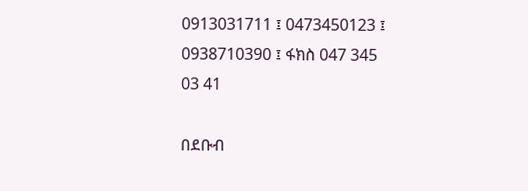0913031711 ፤ 0473450123 ፤ 0938710390 ፤ ፋክስ 047 345 03 41

በደቡብ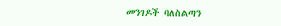መንገዶች ባለስልጣን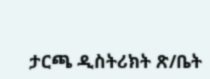ታርጫ ዲስትሪክት ጽ/ቤት